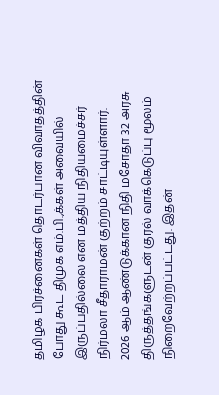தமிழக பிரச்னைகள் தொடர்பான விவாதத்தின் போது கூட திமுக எம்.பி.,க்கள் அவையில் இருப்பதில்லை என மத்திய நிதியமைச்சர் நிர்மலா சீதாராமன் குற்றம் சாட்டியுள்ளார்.
2026 ஆம் ஆண்டுக்கான நிதி மசோதா 32 அரசு திருத்தங்களுடன் குரல் வாக்கெடுப்பு மூலம் நிறைவேற்றப்பட்டது. இதன்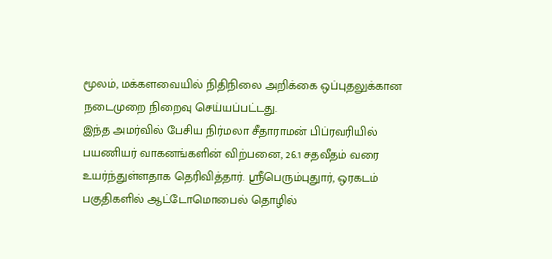மூலம், மக்களவையில் நிதிநிலை அறிக்கை ஒப்புதலுக்கான நடைமுறை நிறைவு செய்யப்பட்டது.
இந்த அமர்வில் பேசிய நிர்மலா சீதாராமன் பிப்ரவரியில் பயணியர் வாகனங்களின் விற்பனை, 26.1 சதவீதம் வரை உயர்ந்துள்ளதாக தெரிவித்தார். ஸ்ரீபெரும்புதுார், ஒரகடம் பகுதிகளில் ஆட்டோமொபைல் தொழில்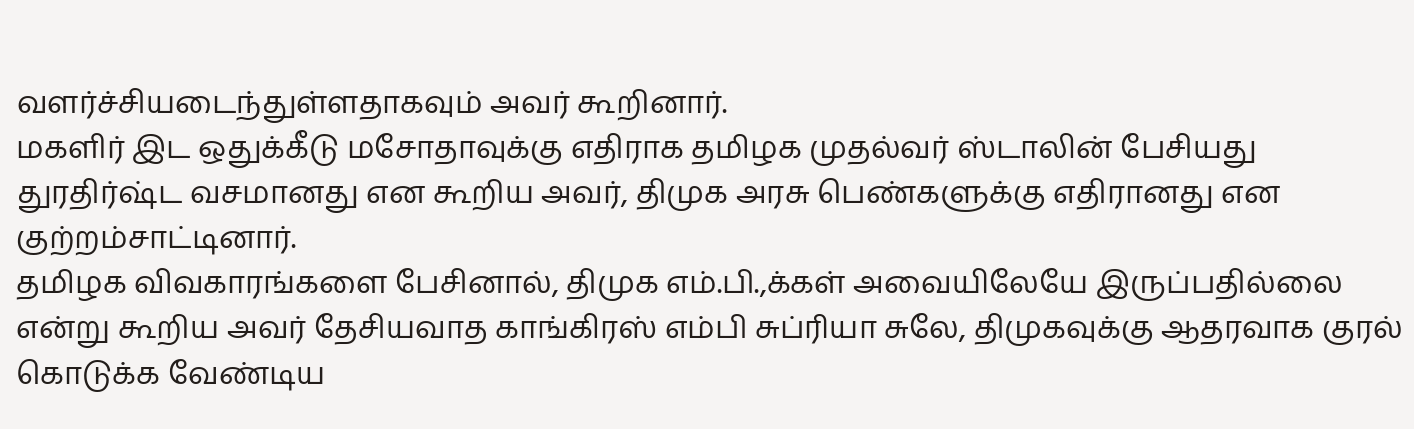வளர்ச்சியடைந்துள்ளதாகவும் அவர் கூறினார்.
மகளிர் இட ஒதுக்கீடு மசோதாவுக்கு எதிராக தமிழக முதல்வர் ஸ்டாலின் பேசியது துரதிர்ஷ்ட வசமானது என கூறிய அவர், திமுக அரசு பெண்களுக்கு எதிரானது என குற்றம்சாட்டினார்.
தமிழக விவகாரங்களை பேசினால், திமுக எம்.பி.,க்கள் அவையிலேயே இருப்பதில்லை என்று கூறிய அவர் தேசியவாத காங்கிரஸ் எம்பி சுப்ரியா சுலே, திமுகவுக்கு ஆதரவாக குரல் கொடுக்க வேண்டிய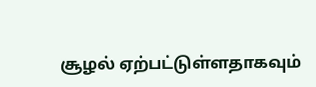சூழல் ஏற்பட்டுள்ளதாகவும்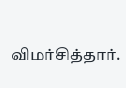விமர்சித்தார்.